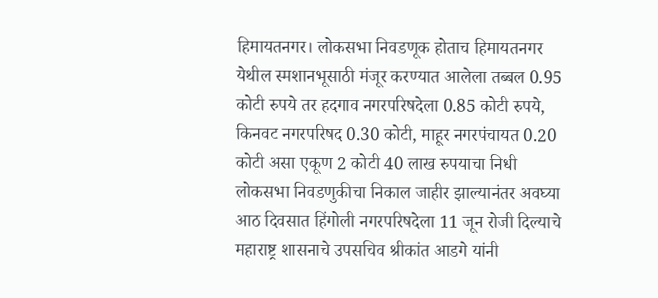हिमायतनगर। लोकसभा निवडणूक होताच हिमायतनगर येथील स्मशानभूसाठी मंजूर करण्यात आलेला तब्बल 0.95 कोटी रुपये तर हदगाव नगरपरिषदेला 0.85 कोटी रुपये, किनवट नगरपरिषद 0.30 कोटी, माहूर नगरपंचायत 0.20 कोटी असा एकूण 2 कोटी 40 लाख रुपयाचा निधी लोकसभा निवडणुकीचा निकाल जाहीर झाल्यानंतर अवघ्या आठ दिवसात हिंगोली नगरपरिषदेला 11 जून रोजी दिल्याचे महाराष्ट्र शासनाचे उपसचिव श्रीकांत आडगे यांनी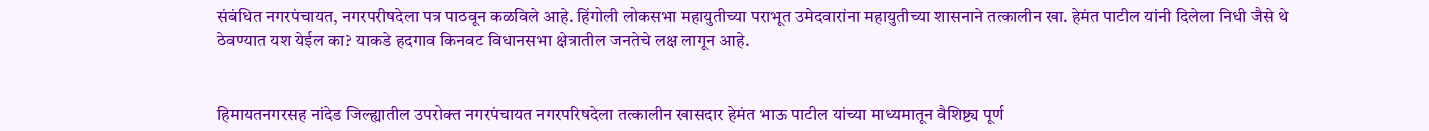संबंधित नगरपंचायत, नगरपरीषदेला पत्र पाठवून कळविले आहे. हिंगोली लोकसभा महायुतीच्या पराभूत उमेदवारांना महायुतीच्या शासनाने तत्कालीन खा. हेमंत पाटील यांनी दिलेला निधी जैसे थे ठेवण्यात यश येईल का? याकडे हदगाव किनवट विधानसभा क्षेत्रातील जनतेचे लक्ष लागून आहे.


हिमायतनगरसह नांदेड जिल्ह्यातील उपरोक्त नगरपंचायत नगरपरिषदेला तत्कालीन खासदार हेमंत भाऊ पाटील यांच्या माध्यमातून वैशिष्ट्य पूर्ण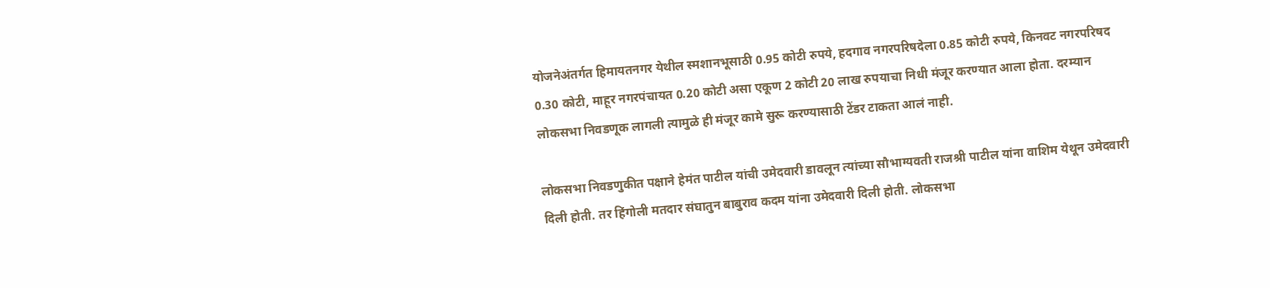योजनेअंतर्गत हिमायतनगर येथील स्मशानभूसाठी 0.95 कोटी रुपये, हदगाव नगरपरिषदेला 0.85 कोटी रुपये, किनवट नगरपरिषद 0.30 कोटी, माहूर नगरपंचायत 0.20 कोटी असा एकूण 2 कोटी 20 लाख रुपयाचा निधी मंजूर करण्यात आला होता. दरम्यान लोकसभा निवडणूक लागली त्यामुळे ही मंजूर कामे सुरू करण्यासाठी टेंडर टाकता आलं नाही.

लोकसभा निवडणुकीत पक्षाने हेमंत पाटील यांची उमेदवारी डावलून त्यांच्या सौभाग्यवती राजश्री पाटील यांना वाशिम येथून उमेदवारी दिली होती. तर हिंगोली मतदार संघातुन बाबुराव कदम यांना उमेदवारी दिली होती. लोकसभा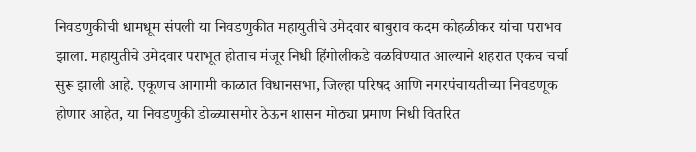निवडणुकीची धामधूम संपली या निवडणुकीत महायुतीचे उमेदवार बाबुराव कदम कोहळीकर यांचा पराभव झाला. महायुतीचे उमेदवार पराभूत होताच मंजूर निधी हिंगोलीकडे वळविण्यात आल्याने शहरात एकच चर्चा सुरू झाली आहे. एकूणच आगामी काळात विधानसभा, जिल्हा परिषद आणि नगरपंचायतीच्या निवडणूक होणार आहेत, या निवडणुकी डोळ्यासमोर ठेऊन शासन मोठ्या प्रमाण निधी वितरित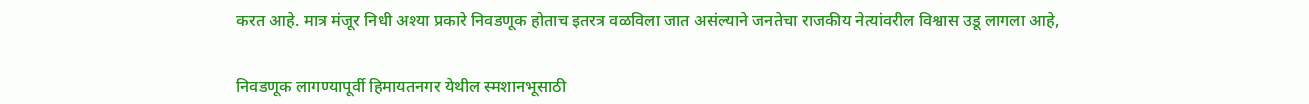करत आहे. मात्र मंजूर निधी अश्या प्रकारे निवडणूक होताच इतरत्र वळविला जात असंल्याने जनतेचा राजकीय नेत्यांवरील विश्वास उडू लागला आहे,


निवडणूक लागण्यापूर्वी हिमायतनगर येथील स्मशानभूसाठी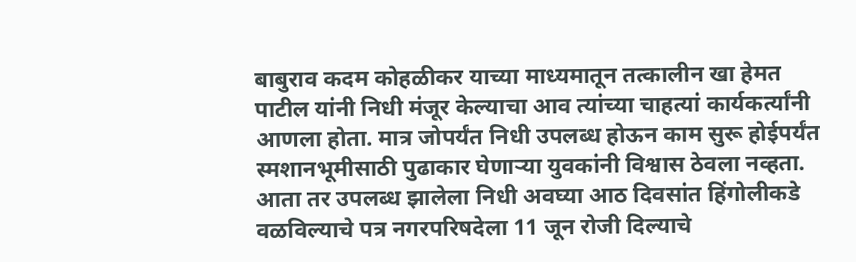बाबुराव कदम कोहळीकर याच्या माध्यमातून तत्कालीन खा हेमत पाटील यांनी निधी मंजूर केल्याचा आव त्यांच्या चाहत्यां कार्यकर्त्यांनी आणला होता. मात्र जोपर्यंत निधी उपलब्ध होऊन काम सुरू होईपर्यंत स्मशानभूमीसाठी पुढाकार घेणाऱ्या युवकांनी विश्वास ठेवला नव्हता. आता तर उपलब्ध झालेला निधी अवघ्या आठ दिवसांत हिंगोलीकडे वळविल्याचे पत्र नगरपरिषदेला 11 जून रोजी दिल्याचे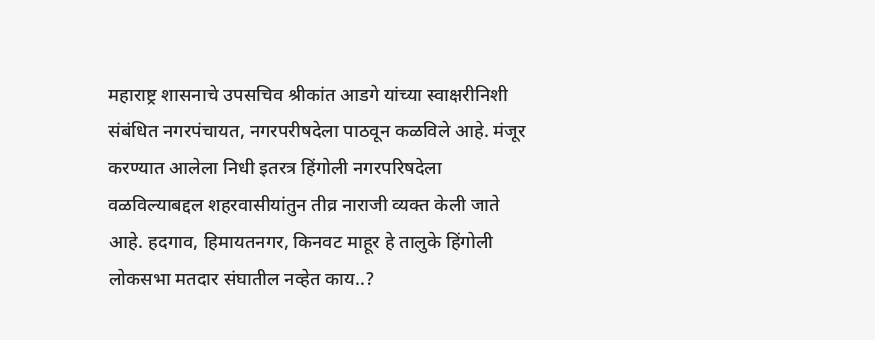महाराष्ट्र शासनाचे उपसचिव श्रीकांत आडगे यांच्या स्वाक्षरीनिशी संबंधित नगरपंचायत, नगरपरीषदेला पाठवून कळविले आहे. मंजूर करण्यात आलेला निधी इतरत्र हिंगोली नगरपरिषदेला वळविल्याबद्दल शहरवासीयांतुन तीव्र नाराजी व्यक्त केली जाते आहे. हदगाव, हिमायतनगर, किनवट माहूर हे तालुके हिंगोली लोकसभा मतदार संघातील नव्हेत काय..?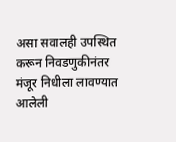असा सवालही उपस्थित करून निवडणुकीनंतर मंजूर निधीला लावण्यात आलेली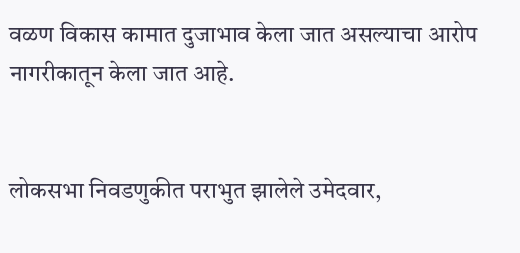वळण विकास कामात दुजाभाव केला जात असल्याचा आरोप नागरीकातून केला जात आहे.


लोकसभा निवडणुकीत पराभुत झालेले उमेदवार,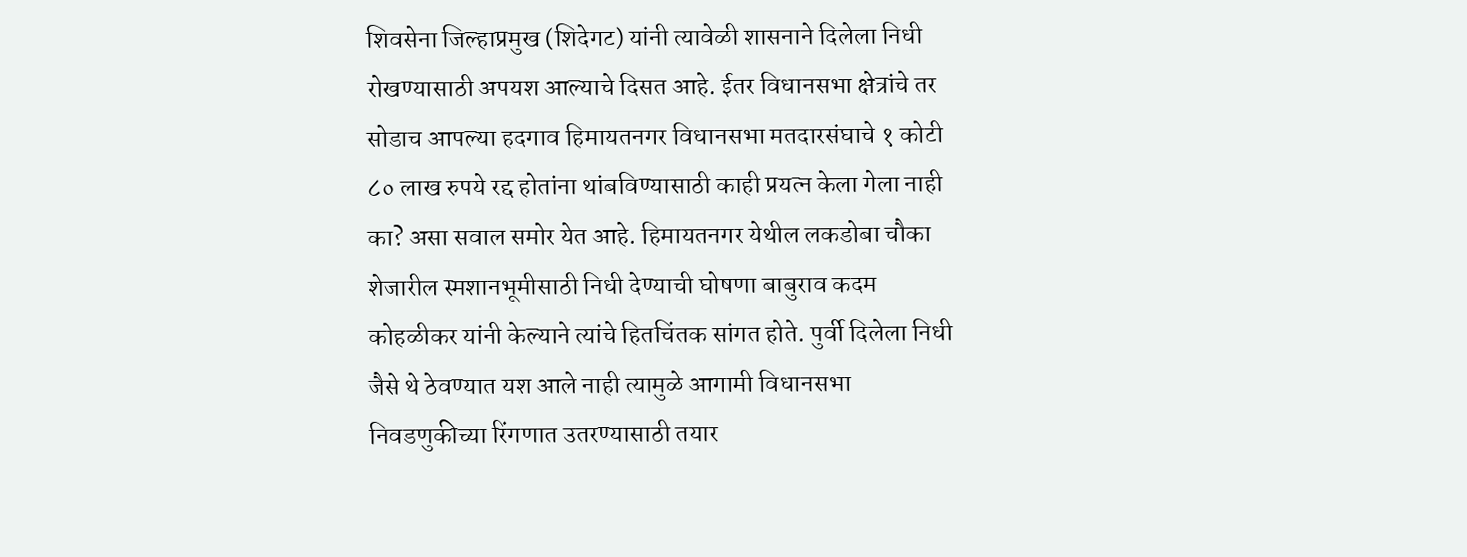शिवसेना जिल्हाप्रमुख (शिदेगट) यांनी त्यावेळी शासनाने दिलेला निधी रोखण्यासाठी अपयश आल्याचे दिसत आहे. ईतर विधानसभा क्षेत्रांचे तर सोडाच आपल्या हदगाव हिमायतनगर विधानसभा मतदारसंघाचे १ कोटी ८० लाख रुपये रद्द होतांना थांबविण्यासाठी काही प्रयत्न केला गेला नाही का? असा सवाल समोर येत आहे. हिमायतनगर येथील लकडोबा चौका शेजारील स्मशानभूमीसाठी निधी देण्याची घोषणा बाबुराव कदम कोहळीकर यांनी केल्याने त्यांचे हितचिंतक सांगत होते. पुर्वी दिलेला निधी जैसे थे ठेवण्यात यश आले नाही त्यामुळे आगामी विधानसभा निवडणुकीच्या रिंगणात उतरण्यासाठी तयार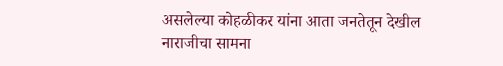असलेल्या कोहळीकर यांना आता जनतेतून देखील नाराजीचा सामना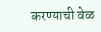करण्याची वेळ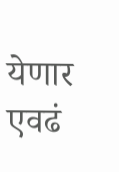येणार एवढं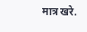मात्र खरे.